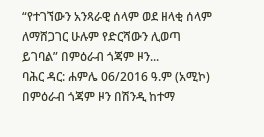“የተገኘውን አንጻራዊ ሰላም ወደ ዘላቂ ሰላም ለማሸጋገር ሁሉም የድርሻውን ሊወጣ ይገባል” በምዕራብ ጎጃም ዞን...
ባሕር ዳር: ሐምሌ 06/2016 ዓ.ም (አሚኮ) በምዕራብ ጎጃም ዞን በሽንዲ ከተማ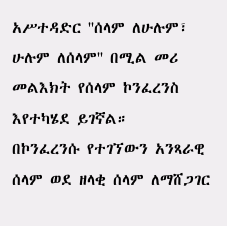አሥተዳድር ''ሰላም ለሁሉም፣ ሁሉም ለሰላም'' በሚል መሪ መልእክት የሰላም ኮንፈረንስ እየተካሄደ ይገኛል።
በኮንፈረንሱ የተገኘውን አንጻራዊ ሰላም ወደ ዘላቂ ሰላም ለማሸጋገር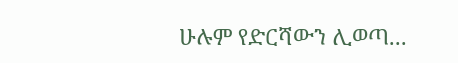ሁሉም የድርሻውን ሊወጣ...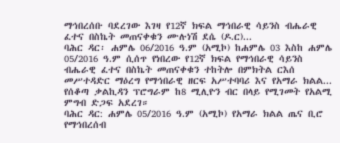ማኅበረሰቡ ባደረገው እገዛ የ12ኛ ክፍል ማኅበራዊ ሳይንስ ብሔራዊ ፈተና በስኬት መጠናቀቁን ሙሉነሽ ደሴ (ዶ.ር)...
ባሕር ዳር፡ ሐምሌ 06/2016 ዓ.ም (አሚኮ) ከሐምሌ 03 እስከ ሐምሌ 05/2016 ዓ.ም ሲሰጥ የነበረው የ12ኛ ክፍል የማኅበራዊ ሳይንስ ብሔራዊ ፈተና በስኬት መጠናቀቁን ተከትሎ በምክትል ርእሰ መሥተዳድር ማዕረግ የማኅበራዊ ዘርፍ አሥተባባሪ እና የአማራ ክልል...
የሰቆጣ ቃልኪዳን ፕሮግራም ከ8 ሚሊዮን ብር በላይ የሚገመት የአልሚ ምግብ ድጋፍ አደረገ።
ባሕር ዳር: ሐምሌ 05/2016 ዓ.ም (አሚኮ) የአማራ ክልል ጤና ቢሮ የማኅበረሰብ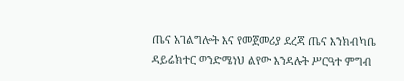ጤና አገልግሎት እና የመጀመሪያ ደረጃ ጤና እንክብካቤ ዳይሬክተር ወንድሜነህ ልየው እንዳሉት ሥርዓተ ምግብ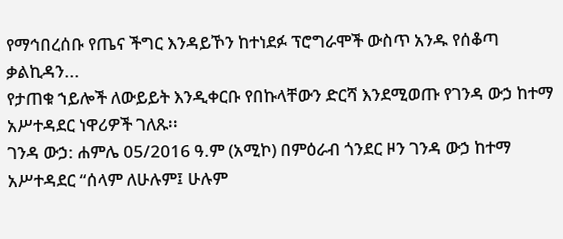የማኅበረሰቡ የጤና ችግር እንዳይኾን ከተነደፉ ፕሮግራሞች ውስጥ አንዱ የሰቆጣ ቃልኪዳን...
የታጠቁ ኀይሎች ለውይይት እንዲቀርቡ የበኩላቸውን ድርሻ እንደሚወጡ የገንዳ ውኃ ከተማ አሥተዳደር ነዋሪዎች ገለጹ፡፡
ገንዳ ውኃ: ሐምሌ 05/2016 ዓ.ም (አሚኮ) በምዕራብ ጎንደር ዞን ገንዳ ውኃ ከተማ አሥተዳደር “ሰላም ለሁሉም፤ ሁሉም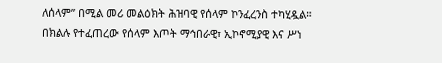ለሰላም” በሚል መሪ መልዕክት ሕዝባዊ የሰላም ኮንፈረንስ ተካሂዷል።
በክልሉ የተፈጠረው የሰላም እጦት ማኅበራዊ፣ ኢኮኖሚያዊ እና ሥነ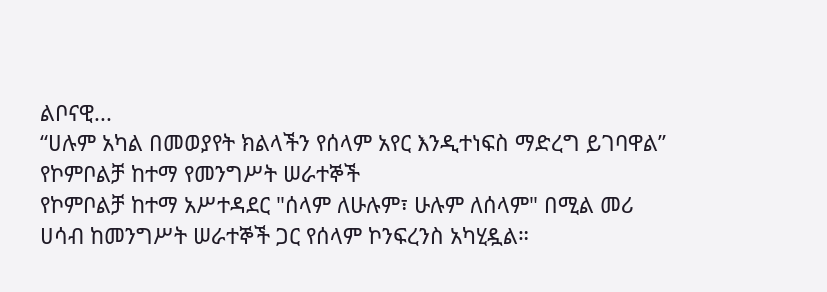ልቦናዊ...
“ሀሉም አካል በመወያየት ክልላችን የሰላም አየር እንዲተነፍስ ማድረግ ይገባዋል” የኮምቦልቻ ከተማ የመንግሥት ሠራተኞች
የኮምቦልቻ ከተማ አሥተዳደር "ሰላም ለሁሉም፣ ሁሉም ለሰላም" በሚል መሪ ሀሳብ ከመንግሥት ሠራተኞች ጋር የሰላም ኮንፍረንስ አካሂዷል።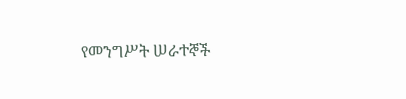የመንግሥት ሠራተኞች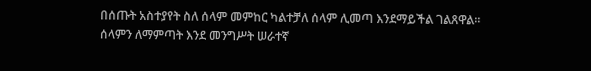በሰጡት አስተያየት ስለ ሰላም መምከር ካልተቻለ ሰላም ሊመጣ እንደማይችል ገልጸዋል። ሰላምን ለማምጣት እንደ መንግሥት ሠራተኛ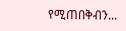የሚጠበቅብን...